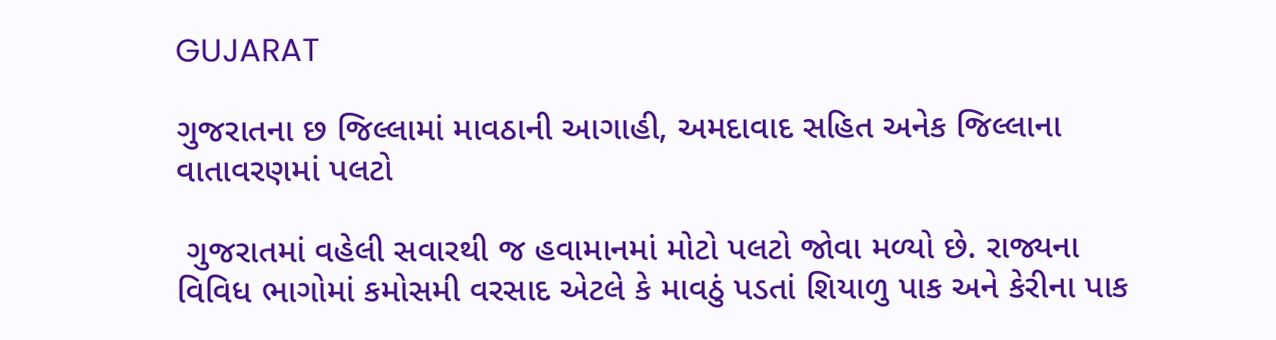GUJARAT

ગુજરાતના છ જિલ્લામાં માવઠાની આગાહી, અમદાવાદ સહિત અનેક જિલ્લાના વાતાવરણમાં પલટો

 ગુજરાતમાં વહેલી સવારથી જ હવામાનમાં મોટો પલટો જોવા મળ્યો છે. રાજ્યના વિવિધ ભાગોમાં કમોસમી વરસાદ એટલે કે માવઠું પડતાં શિયાળુ પાક અને કેરીના પાક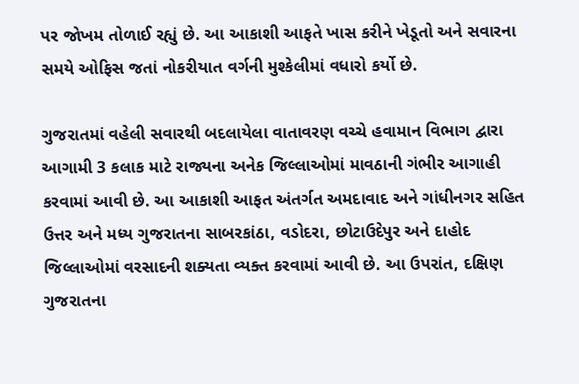પર જોખમ તોળાઈ રહ્યું છે. આ આકાશી આફતે ખાસ કરીને ખેડૂતો અને સવારના સમયે ઓફિસ જતાં નોકરીયાત વર્ગની મુશ્કેલીમાં વધારો કર્યો છે.

ગુજરાતમાં વહેલી સવારથી બદલાયેલા વાતાવરણ વચ્ચે હવામાન વિભાગ દ્વારા આગામી 3 કલાક માટે રાજ્યના અનેક જિલ્લાઓમાં માવઠાની ગંભીર આગાહી કરવામાં આવી છે. આ આકાશી આફત અંતર્ગત અમદાવાદ અને ગાંધીનગર સહિત ઉત્તર અને મધ્ય ગુજરાતના સાબરકાંઠા, વડોદરા, છોટાઉદેપુર અને દાહોદ જિલ્લાઓમાં વરસાદની શક્યતા વ્યક્ત કરવામાં આવી છે. આ ઉપરાંત, દક્ષિણ ગુજરાતના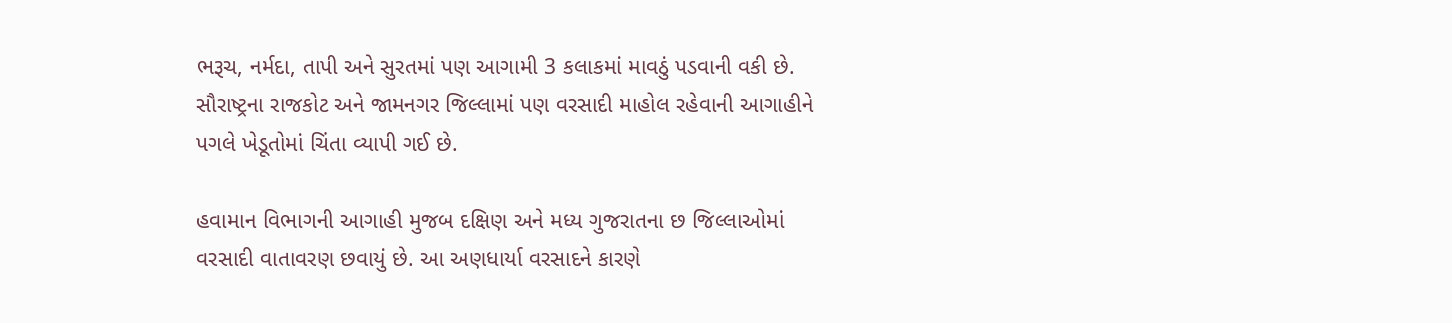ભરૂચ, નર્મદા, તાપી અને સુરતમાં પણ આગામી 3 કલાકમાં માવઠું પડવાની વકી છે. સૌરાષ્ટ્રના રાજકોટ અને જામનગર જિલ્લામાં પણ વરસાદી માહોલ રહેવાની આગાહીને પગલે ખેડૂતોમાં ચિંતા વ્યાપી ગઈ છે.

હવામાન વિભાગની આગાહી મુજબ દક્ષિણ અને મધ્ય ગુજરાતના છ જિલ્લાઓમાં વરસાદી વાતાવરણ છવાયું છે. આ અણધાર્યા વરસાદને કારણે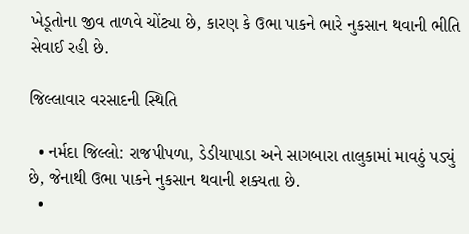ખેડૂતોના જીવ તાળવે ચોંટ્યા છે, કારણ કે ઉભા પાકને ભારે નુકસાન થવાની ભીતિ સેવાઈ રહી છે.

જિલ્લાવાર વરસાદની સ્થિતિ

  • નર્મદા જિલ્લો: રાજપીપળા, ડેડીયાપાડા અને સાગબારા તાલુકામાં માવઠું પડ્યું છે, જેનાથી ઉભા પાકને નુકસાન થવાની શક્યતા છે.
  •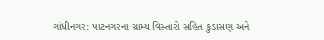ગાંધીનગર: પાટનગરના ગ્રામ્ય વિસ્તારો સહિત કુડાસણ અને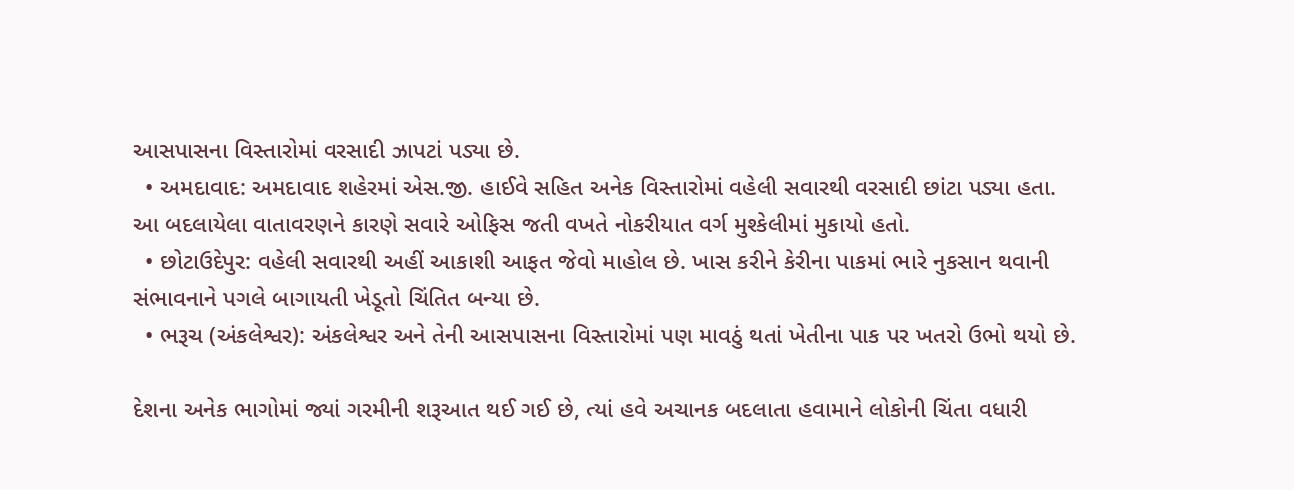આસપાસના વિસ્તારોમાં વરસાદી ઝાપટાં પડ્યા છે.
  • અમદાવાદ: અમદાવાદ શહેરમાં એસ.જી. હાઈવે સહિત અનેક વિસ્તારોમાં વહેલી સવારથી વરસાદી છાંટા પડ્યા હતા. આ બદલાયેલા વાતાવરણને કારણે સવારે ઓફિસ જતી વખતે નોકરીયાત વર્ગ મુશ્કેલીમાં મુકાયો હતો.
  • છોટાઉદેપુર: વહેલી સવારથી અહીં આકાશી આફત જેવો માહોલ છે. ખાસ કરીને કેરીના પાકમાં ભારે નુકસાન થવાની સંભાવનાને પગલે બાગાયતી ખેડૂતો ચિંતિત બન્યા છે.
  • ભરૂચ (અંકલેશ્વર): અંકલેશ્વર અને તેની આસપાસના વિસ્તારોમાં પણ માવઠું થતાં ખેતીના પાક પર ખતરો ઉભો થયો છે.

દેશના અનેક ભાગોમાં જ્યાં ગરમીની શરૂઆત થઈ ગઈ છે, ત્યાં હવે અચાનક બદલાતા હવામાને લોકોની ચિંતા વધારી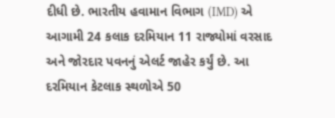દીધી છે. ભારતીય હવામાન વિભાગ (IMD) એ આગામી 24 કલાક દરમિયાન 11 રાજ્યોમાં વરસાદ અને જોરદાર પવનનું એલર્ટ જાહેર કર્યું છે. આ દરમિયાન કેટલાક સ્થળોએ 50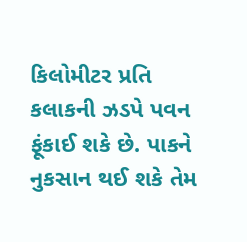કિલોમીટર પ્રતિ કલાકની ઝડપે પવન ફૂંકાઈ શકે છે. પાકને નુકસાન થઈ શકે તેમ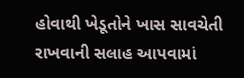હોવાથી ખેડૂતોને ખાસ સાવચેતી રાખવાની સલાહ આપવામાં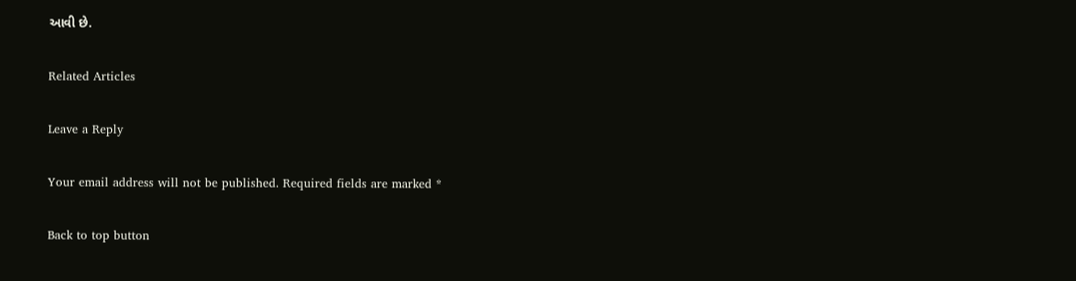આવી છે.

Related Articles

Leave a Reply

Your email address will not be published. Required fields are marked *

Back to top button